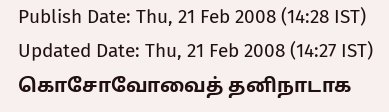Publish Date: Thu, 21 Feb 2008 (14:28 IST)
Updated Date: Thu, 21 Feb 2008 (14:27 IST)
கொசோவோவைத் தனிநாடாக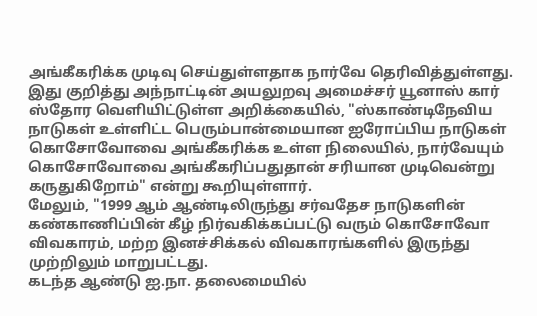அங்கீகரிக்க முடிவு செய்துள்ளதாக நார்வே தெரிவித்துள்ளது.
இது குறித்து அந்நாட்டின் அயலுறவு அமைச்சர் யூனாஸ் கார் ஸ்தோர வெளியிட்டுள்ள அறிக்கையில், "ஸ்காண்டிநேவிய நாடுகள் உள்ளிட்ட பெரும்பான்மையான ஐரோப்பிய நாடுகள் கொசோவோவை அங்கீகரிக்க உள்ள நிலையில், நார்வேயும் கொசோவோவை அங்கீகரிப்பதுதான் சரியான முடிவென்று கருதுகிறோம்" என்று கூறியுள்ளார்.
மேலும், "1999 ஆம் ஆண்டிலிருந்து சர்வதேச நாடுகளின் கண்காணிப்பின் கீழ் நிர்வகிக்கப்பட்டு வரும் கொசோவோ விவகாரம், மற்ற இனச்சிக்கல் விவகாரங்களில் இருந்து முற்றிலும் மாறுபட்டது.
கடந்த ஆண்டு ஐ.நா. தலைமையில்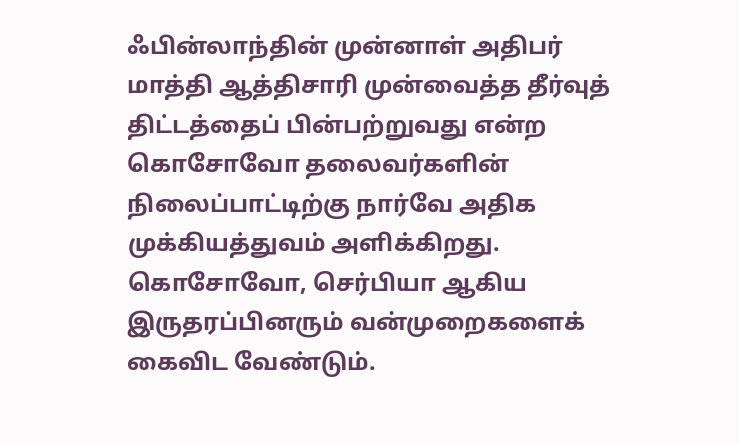ஃபின்லாந்தின் முன்னாள் அதிபர் மாத்தி ஆத்திசாரி முன்வைத்த தீர்வுத் திட்டத்தைப் பின்பற்றுவது என்ற கொசோவோ தலைவர்களின் நிலைப்பாட்டிற்கு நார்வே அதிக முக்கியத்துவம் அளிக்கிறது.
கொசோவோ, செர்பியா ஆகிய இருதரப்பினரும் வன்முறைகளைக் கைவிட வேண்டும்.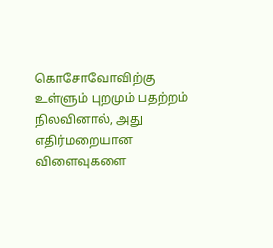கொசோவோவிற்கு உள்ளும் புறமும் பதற்றம் நிலவினால், அது எதிர்மறையான விளைவுகளை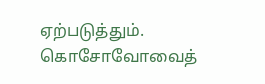ஏற்படுத்தும்.
கொசோவோவைத்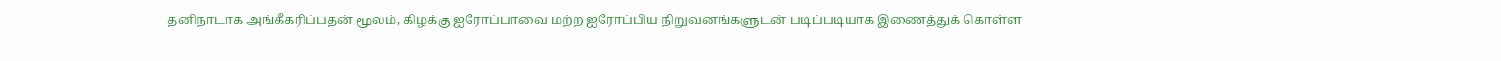தனிநாடாக அங்கீகரிப்பதன் மூலம், கிழக்கு ஐரோப்பாவை மற்ற ஐரோப்பிய நிறுவனங்களுடன் படிப்படியாக இணைத்துக் கொள்ள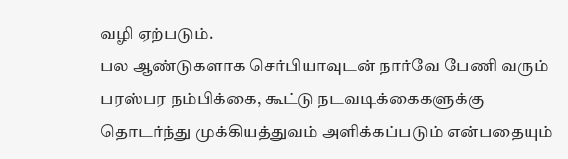வழி ஏற்படும்.
பல ஆண்டுகளாக செர்பியாவுடன் நார்வே பேணி வரும் பரஸ்பர நம்பிக்கை, கூட்டு நடவடிக்கைகளுக்கு தொடர்ந்து முக்கியத்துவம் அளிக்கப்படும் என்பதையும்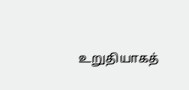உறுதியாகத்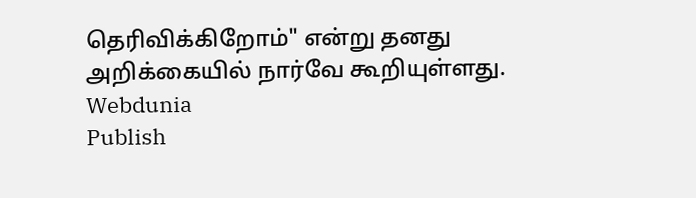தெரிவிக்கிறோம்" என்று தனது அறிக்கையில் நார்வே கூறியுள்ளது.
Webdunia
Publish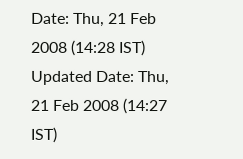Date: Thu, 21 Feb 2008 (14:28 IST)
Updated Date: Thu, 21 Feb 2008 (14:27 IST)